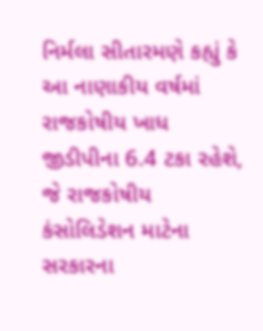નિર્મલા સીતારમણે કહ્યું કે આ નાણાકીય વર્ષમાં રાજકોષીય ખાધ જીડીપીના 6.4 ટકા રહેશે, જે રાજકોષીય કંસોલિડેશન માટેના સરકારના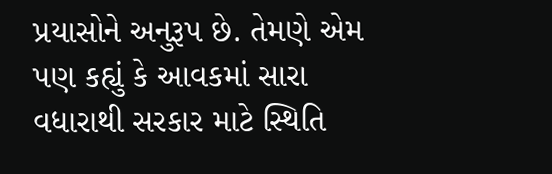પ્રયાસોને અનુરૂપ છે. તેમણે એમ પણ કહ્યું કે આવકમાં સારા વધારાથી સરકાર માટે સ્થિતિ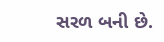સરળ બની છે.